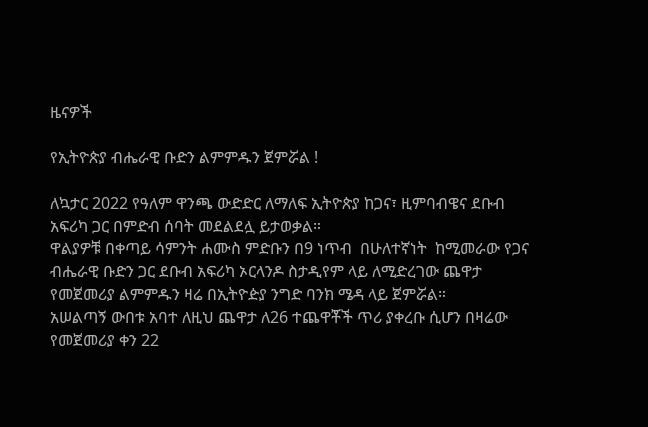ዜናዎች

የኢትዮጵያ ብሔራዊ ቡድን ልምምዱን ጀምሯል !

ለኳታር 2022 የዓለም ዋንጫ ውድድር ለማለፍ ኢትዮጵያ ከጋና፣ ዚምባብዌና ደቡብ አፍሪካ ጋር በምድብ ሰባት መደልደሏ ይታወቃል።
ዋልያዎቹ በቀጣይ ሳምንት ሐሙስ ምድቡን በ9 ነጥብ  በሁለተኛነት  ከሚመራው የጋና ብሔራዊ ቡድን ጋር ደቡብ አፍሪካ ኦርላንዶ ስታዲየም ላይ ለሚድረገው ጨዋታ የመጀመሪያ ልምምዱን ዛሬ በኢትዮዽያ ንግድ ባንክ ሜዳ ላይ ጀምሯል።
አሠልጣኝ ውበቱ አባተ ለዚህ ጨዋታ ለ26 ተጨዋቾች ጥሪ ያቀረቡ ሲሆን በዛሬው የመጀመሪያ ቀን 22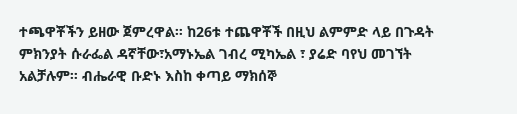ተጫዋቾችን ይዘው ጀምረዋል። ከ26ቱ ተጨዋቾች በዚህ ልምምድ ላይ በጉዳት ምክንያት ሱራፌል ዳኛቸው፣አማኑኤል ገብረ ሚካኤል ፣ ያሬድ ባየህ መገኘት አልቻሉም። ብሔራዊ ቡድኑ እስከ ቀጣይ ማክሰኞ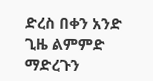ድረስ በቀን አንድ ጊዜ ልምምድ ማድረጉን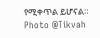የሚቀጥል ይሆናል።
Photo @Tikvah